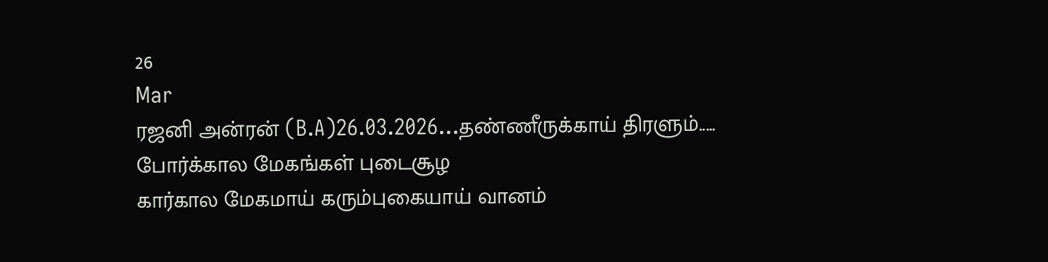26
Mar
ரஜனி அன்ரன் (B.A)26.03.2026...தண்ணீருக்காய் திரளும்.....
போர்க்கால மேகங்கள் புடைசூழ
கார்கால மேகமாய் கரும்புகையாய் வானம்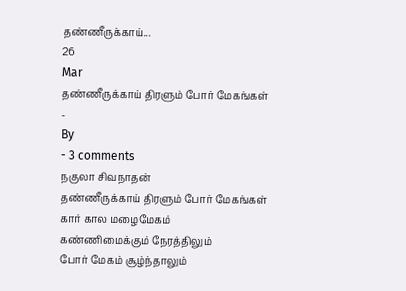தண்ணீருக்காய்...
26
Mar
தண்ணீருக்காய் திரளும் போர் மேகங்கள்
-
By
- 3 comments
நகுலா சிவநாதன்
தண்ணீருக்காய் திரளும் போர் மேகங்கள்
கார் கால மழைமேகம்
கண்ணிமைக்கும் நேரத்திலும்
போர் மேகம் சூழ்ந்தாலும்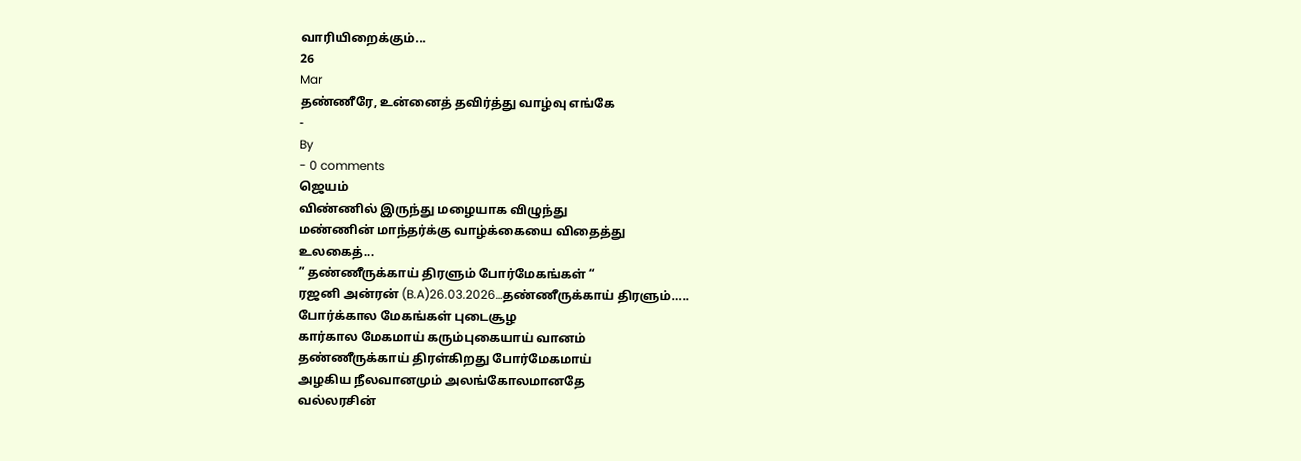வாரியிறைக்கும்...
26
Mar
தண்ணீரே, உன்னைத் தவிர்த்து வாழ்வு எங்கே
-
By
- 0 comments
ஜெயம்
விண்ணில் இருந்து மழையாக விழுந்து
மண்ணின் மாந்தர்க்கு வாழ்க்கையை விதைத்து
உலகைத்...
” தண்ணீருக்காய் திரளும் போர்மேகங்கள் “
ரஜனி அன்ரன் (B.A)26.03.2026…தண்ணீருக்காய் திரளும்…..
போர்க்கால மேகங்கள் புடைசூழ
கார்கால மேகமாய் கரும்புகையாய் வானம்
தண்ணீருக்காய் திரள்கிறது போர்மேகமாய்
அழகிய நீலவானமும் அலங்கோலமானதே
வல்லரசின்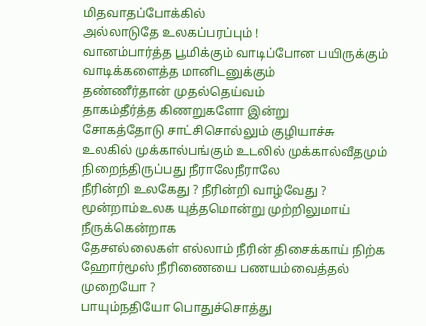மிதவாதப்போக்கில்
அல்லாடுதே உலகப்பரப்பும் !
வானம்பார்த்த பூமிக்கும் வாடிப்போன பயிருக்கும்
வாடிக்களைத்த மானிடனுக்கும்
தண்ணீர்தான் முதல்தெய்வம்
தாகம்தீர்த்த கிணறுகளோ இன்று
சோகத்தோடு சாட்சிசொல்லும் குழியாச்சு
உலகில் முக்கால்பங்கும் உடலில் முக்கால்வீதமும்
நிறைந்திருப்பது நீராலேநீராலே
நீரின்றி உலகேது ? நீரின்றி வாழ்வேது ?
மூன்றாம்உலக யுத்தமொன்று முற்றிலுமாய் நீருக்கென்றாக
தேசஎல்லைகள் எல்லாம் நீரின் திசைக்காய் நிற்க
ஹோர்மூஸ் நீரிணையை பணயம்வைத்தல் முறையோ ?
பாயும்நதியோ பொதுச்சொத்து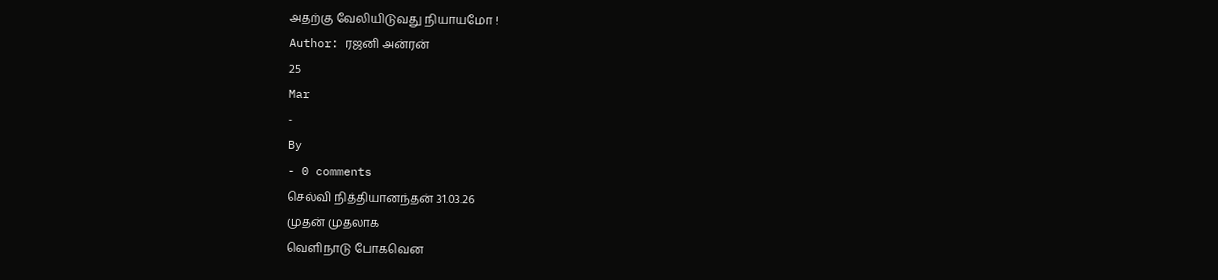அதற்கு வேலியிடுவது நியாயமோ !
Author: ரஜனி அன்ரன்
25
Mar
-
By
- 0 comments
செல்வி நித்தியானந்தன் 31.03.26
முதன் முதலாக
வெளிநாடு போகவென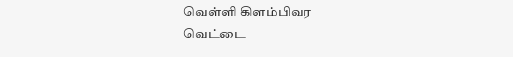வெள்ளி கிளம்பிவர
வெட்டை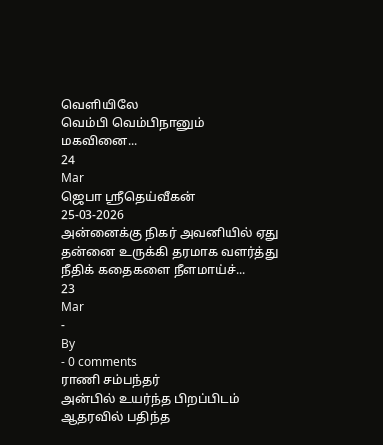வெளியிலே
வெம்பி வெம்பிநானும்
மகவினை...
24
Mar
ஜெபா ஸ்ரீதெய்வீகன்
25-03-2026
அன்னைக்கு நிகர் அவனியில் ஏது
தன்னை உருக்கி தரமாக வளர்த்து
நீதிக் கதைகளை நீளமாய்ச்...
23
Mar
-
By
- 0 comments
ராணி சம்பந்தர்
அன்பில் உயர்ந்த பிறப்பிடம்
ஆதரவில் பதிந்த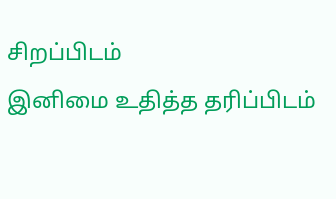சிறப்பிடம்
இனிமை உதித்த தரிப்பிடம்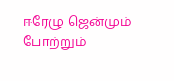ஈரேழு ஜென்மும் போற்றும்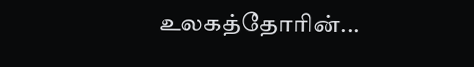உலகத்தோரின்...